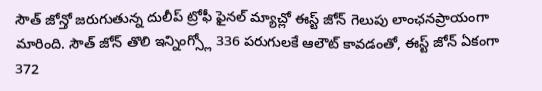సౌత్ జోన్తో జరుగుతున్న దులీప్ ట్రోఫీ ఫైనల్ మ్యాచ్లో ఈస్ట్ జోన్ గెలుపు లాంఛనప్రాయంగా మారింది. సౌత్ జోన్ తొలి ఇన్నింగ్స్లో 336 పరుగులకే ఆలౌట్ కావడంతో, ఈస్ట్ జోన్ ఏకంగా 372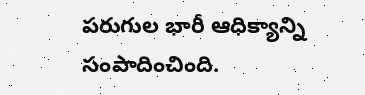పరుగుల భారీ ఆధిక్యాన్ని సంపాదించింది.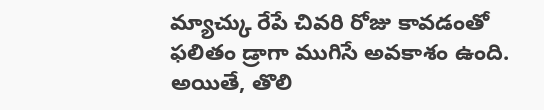మ్యాచ్కు రేపే చివరి రోజు కావడంతో ఫలితం డ్రాగా ముగిసే అవకాశం ఉంది. అయితే, తొలి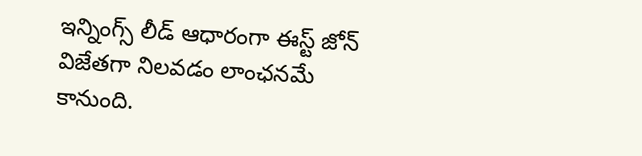ఇన్నింగ్స్ లీడ్ ఆధారంగా ఈస్ట్ జోన్ విజేతగా నిలవడం లాంఛనమే కానుంది.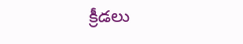క్రీడలు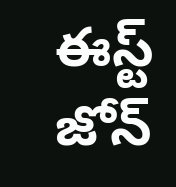ఈస్ట్ జోన్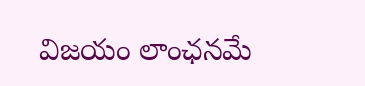విజయం లాంఛనమే